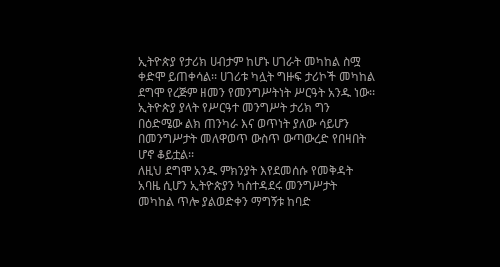ኢትዮጵያ የታሪክ ሀብታም ከሆኑ ሀገራት መካከል ስሟ ቀድሞ ይጠቀሳል፡፡ ሀገሪቱ ካሏት ግዙፍ ታሪኮች መካከል ደግሞ የረጅም ዘመን የመንግሥትነት ሥርዓት አንዱ ነው፡፡
ኢትዮጵያ ያላት የሥርዓተ መንግሥት ታሪክ ግን በዕድሜው ልክ ጠንካራ እና ወጥነት ያለው ሳይሆን በመንግሥታት መለዋወጥ ውስጥ ውጣውረድ የበዛበት ሆኖ ቆይቷል፡፡
ለዚህ ደግሞ አንዱ ምክንያት እየደመሰሱ የመቅዳት አባዜ ሲሆን ኢትዮጵያን ካስተዳደሩ መንግሥታት መካከል ጥሎ ያልወድቀን ማግኝቱ ከባድ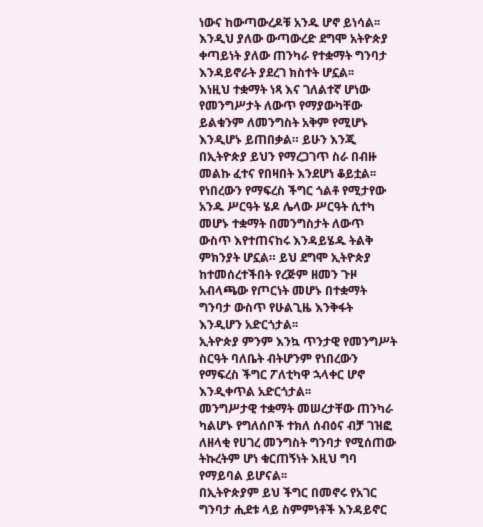ነውና ከውጣውረዶቹ አንዱ ሆኖ ይነሳል፡፡
እንዲህ ያለው ውጣውረድ ደግሞ አትዮጵያ ቀጣይነት ያለው ጠንካራ የተቋማት ግንባታ እንዳይኖራት ያደረገ ክስተት ሆኗል፡፡
እነዚህ ተቋማት ነጻ እና ገለልተኛ ሆነው የመንግሥታት ለውጥ የማያውካቸው ይልቁንም ለመንግስት አቅም የሚሆኑ እንዲሆኑ ይጠበቃል። ይሁን እንጂ በኢትዮጵያ ይህን የማረጋገጥ ስራ በብዙ መልኩ ፈተና የበዛበት እንደሆነ ቆይቷል፡፡
የነበረውን የማፍረስ ችግር ጎልቶ የሚታየው አንዱ ሥርዓት ሄዶ ሌላው ሥርዓት ሲተካ መሆኑ ተቋማት በመንግስታት ለውጥ ውስጥ እየተጠናከሩ እንዳይሄዱ ትልቅ ምክንያት ሆኗል። ይህ ደግሞ ኢትዮጵያ ከተመሰረተችበት የረጅም ዘመን ጉዞ አብላጫው የጦርነት መሆኑ በተቋማት ግንባታ ውስጥ የሁልጊዜ እንቅፋት እንዲሆን አድርጎታል፡፡
ኢትዮጵያ ምንም እንኳ ጥንታዊ የመንግሥት ስርዓት ባለቤት ብትሆንም የነበረውን የማፍረስ ችግር ፖለቲካዋ ኋላቀር ሆኖ እንዲቀጥል አድርጎታል፡፡
መንግሥታዊ ተቋማት መሠረታቸው ጠንካራ ካልሆኑ የግለሰቦች ተክለ ሰብዕና ብቻ ገዝፎ ለዘላቂ የሀገረ መንግስት ግንባታ የሚሰጠው ትኩረትም ሆነ ቁርጠኝነት እዚህ ግባ የማይባል ይሆናል፡፡
በኢትዮጵያም ይህ ችግር በመኖሩ የአገር ግንባታ ሒደቱ ላይ ስምምነቶች እንዳይኖር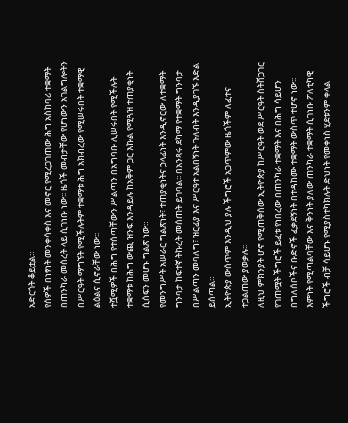አድርጎት ቆይቷል።
የሰዎች በነፃነት መንቀሳቀስ እና መኖር የሚረጋገጠው ሕግ አስከባሪ ተቋማት በጠንካራ መሰረት ላይ ሲገነቡ ነው፡፡ ዜጎች መብታቸው የሆነውን አገልግሎትን በሥርዓት ማግኘት የሚችሉትም ተቋማቱ ሕግ አክብረው የሚሠሩበት ተቋማዊ ልዕልና ሲኖራቸው ነው፡፡
ተሿሚዎች በሕግ የተሰጣቸውን ሥልጣን በአግባቡ ሊሠሩበት የሚችሉት ተቋማቱ ከሕግ ውጪ ዝንፍ እንዳይሉ ከአቅም ጋር እኩል የሚጓዝ ተጠያቂነት ሲሰፍን መሆኑ ግልጽ ነው።
የመንግሥት አሠራር ግልጽነት፣ ተጠያቂነትና ኃላፊነት እንዲኖርው ለተቋማት ግንባታ ከፍተኛ ትኩረት መሰጠት ይገባል፡፡ በአንጻሩ ደካማ የተቋማት ግንባታ በሥልጣን መባለግ፣ ዝርፊያ እና ሥርዓተ አልበኝነት ጉለብት እንዲያገኙ እድል ይሰጣል።
ኢትዮጵያ ውሰጥም እንዲህ ያሉ ችግሮች አጋጥምው ዜጎችም ለፈተና ተጋልጠው ያወቃሉ፡፡
ለዚህ ምክንያት ሆኖ የሚጠቅሰው ኢትዮጵያ ከሥርዓት ወደ ሥርዓት ስትሸጋገር የገጠሟት ችግሮች ይፈቱ የነበረው በጠንካራ ተቋማት እና በሕግ ሳይሆን በግለሰቦችና ቡድኖች ፈቃደኝነት በተዳከሙ ተቋማት ውስጥ ተሆኖ ነው፡፡
እምነት የሚጣልባቸው እና ቅንነት ያለው ጠንካራ ተቋማት ሲገነቡ ፖለቲካዊ ችግሮች ብቻ ሳይሆኑ የሚያስተካክሉት ድህነት የመቀነስ ሂደቱንም ቀላል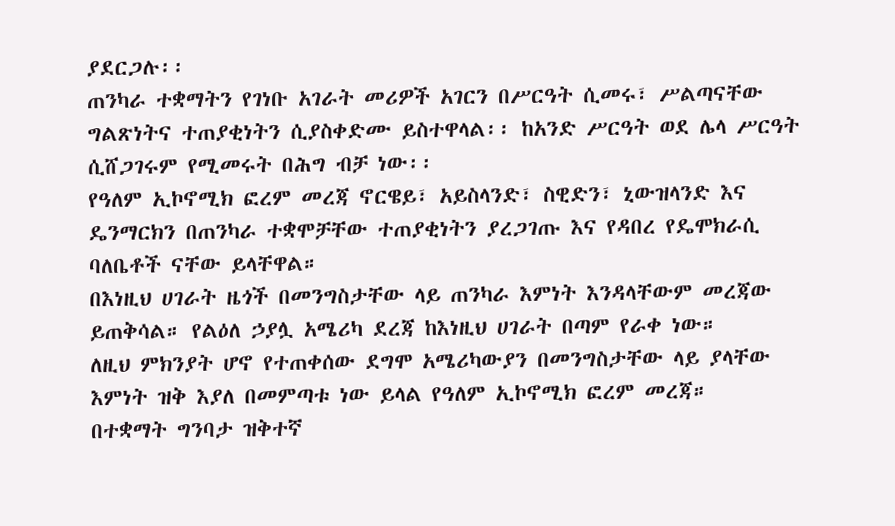ያደርጋሉ፡፡
ጠንካራ ተቋማትን የገነቡ አገራት መሪዎች አገርን በሥርዓት ሲመሩ፣ ሥልጣናቸው ግልጽነትና ተጠያቂነትን ሲያስቀድሙ ይስተዋላል፡፡ ከአንድ ሥርዓት ወደ ሌላ ሥርዓት ሲሸጋገሩም የሚመሩት በሕግ ብቻ ነው፡፡
የዓለም ኢኮኖሚክ ፎረም መረጃ ኖርዌይ፣ አይስላንድ፣ ስዊድን፣ ኒውዝላንድ እና ዴንማርክን በጠንካራ ተቋሞቻቸው ተጠያቂነትን ያረጋገጡ እና የዳበረ የዴሞክራሲ ባለቤቶች ናቸው ይላቸዋል።
በእነዚህ ሀገራት ዜጎች በመንግስታቸው ላይ ጠንካራ እምነት እንዳላቸውም መረጃው ይጠቅሳል። የልዕለ ኃያሏ አሜሪካ ደረጃ ከእነዚህ ሀገራት በጣም የራቀ ነው።
ለዚህ ምክንያት ሆኖ የተጠቀሰው ደግሞ አሜሪካውያን በመንግስታቸው ላይ ያላቸው እምነት ዝቅ እያለ በመምጣቱ ነው ይላል የዓለም ኢኮኖሚክ ፎረም መረጃ።
በተቋማት ግንባታ ዝቅተኛ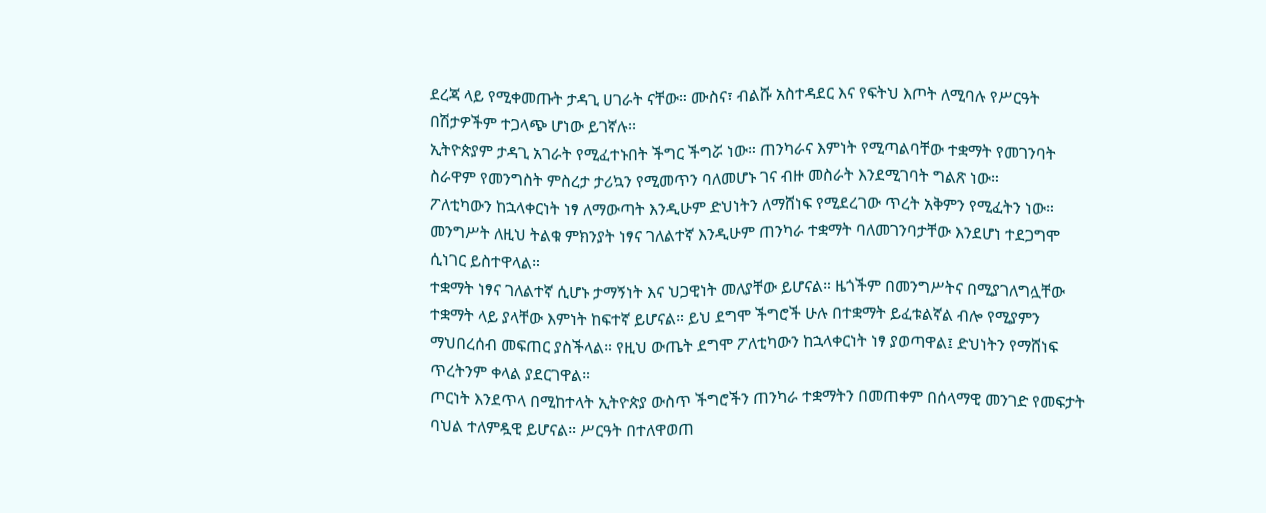ደረጃ ላይ የሚቀመጡት ታዳጊ ሀገራት ናቸው። ሙስና፣ ብልሹ አስተዳደር እና የፍትህ እጦት ለሚባሉ የሥርዓት በሽታዎችም ተጋላጭ ሆነው ይገኛሉ፡፡
ኢትዮጵያም ታዳጊ አገራት የሚፈተኑበት ችግር ችግሯ ነው። ጠንካራና እምነት የሚጣልባቸው ተቋማት የመገንባት ስራዋም የመንግስት ምስረታ ታሪኳን የሚመጥን ባለመሆኑ ገና ብዙ መስራት እንደሚገባት ግልጽ ነው።
ፖለቲካውን ከኋላቀርነት ነፃ ለማውጣት እንዲሁም ድህነትን ለማሸነፍ የሚደረገው ጥረት አቅምን የሚፈትን ነው። መንግሥት ለዚህ ትልቁ ምክንያት ነፃና ገለልተኛ እንዲሁም ጠንካራ ተቋማት ባለመገንባታቸው እንደሆነ ተደጋግሞ ሲነገር ይስተዋላል።
ተቋማት ነፃና ገለልተኛ ሲሆኑ ታማኝነት እና ህጋዊነት መለያቸው ይሆናል። ዜጎችም በመንግሥትና በሚያገለግሏቸው ተቋማት ላይ ያላቸው እምነት ከፍተኛ ይሆናል። ይህ ደግሞ ችግሮች ሁሉ በተቋማት ይፈቱልኛል ብሎ የሚያምን ማህበረሰብ መፍጠር ያስችላል። የዚህ ውጤት ደግሞ ፖለቲካውን ከኋላቀርነት ነፃ ያወጣዋል፤ ድህነትን የማሸነፍ ጥረትንም ቀላል ያደርገዋል።
ጦርነት እንደጥላ በሚከተላት ኢትዮጵያ ውስጥ ችግሮችን ጠንካራ ተቋማትን በመጠቀም በሰላማዊ መንገድ የመፍታት ባህል ተለምዷዊ ይሆናል። ሥርዓት በተለዋወጠ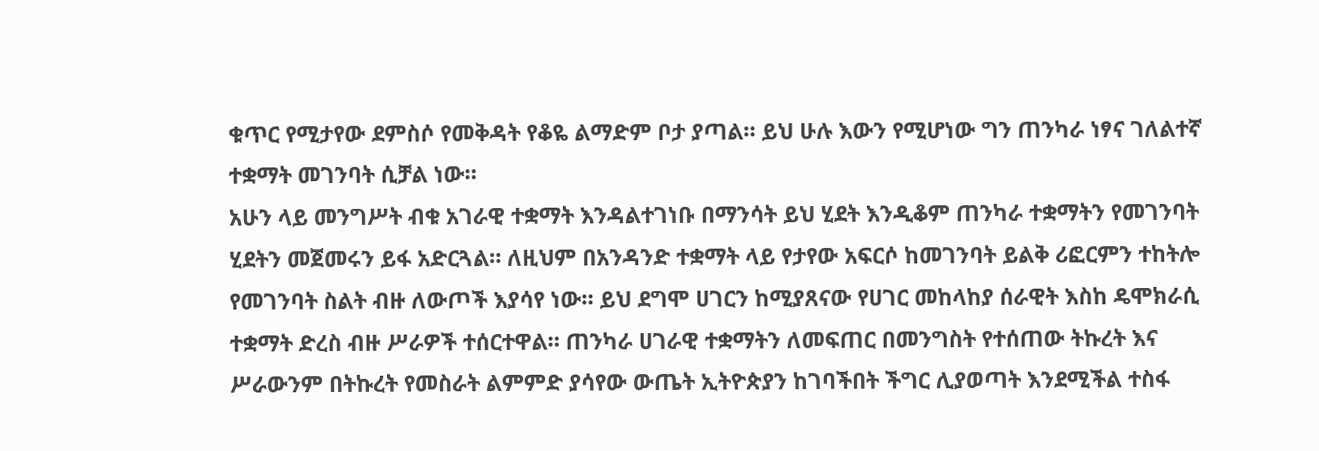ቁጥር የሚታየው ደምስሶ የመቅዳት የቆዬ ልማድም ቦታ ያጣል። ይህ ሁሉ እውን የሚሆነው ግን ጠንካራ ነፃና ገለልተኛ ተቋማት መገንባት ሲቻል ነው።
አሁን ላይ መንግሥት ብቁ አገራዊ ተቋማት እንዳልተገነቡ በማንሳት ይህ ሂደት እንዲቆም ጠንካራ ተቋማትን የመገንባት ሂደትን መጀመሩን ይፋ አድርጓል። ለዚህም በአንዳንድ ተቋማት ላይ የታየው አፍርሶ ከመገንባት ይልቅ ሪፎርምን ተከትሎ የመገንባት ስልት ብዙ ለውጦች እያሳየ ነው። ይህ ደግሞ ሀገርን ከሚያጸናው የሀገር መከላከያ ሰራዊት እስከ ዴሞክራሲ ተቋማት ድረስ ብዙ ሥራዎች ተሰርተዋል። ጠንካራ ሀገራዊ ተቋማትን ለመፍጠር በመንግስት የተሰጠው ትኩረት እና ሥራውንም በትኩረት የመስራት ልምምድ ያሳየው ውጤት ኢትዮጵያን ከገባችበት ችግር ሊያወጣት እንደሚችል ተስፋ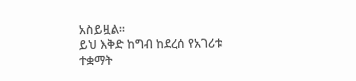አስይዟል።
ይህ እቅድ ከግብ ከደረሰ የአገሪቱ ተቋማት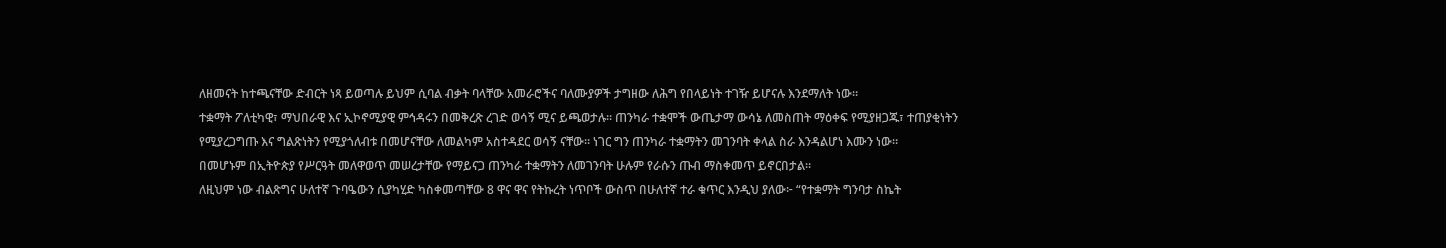ለዘመናት ከተጫናቸው ድብርት ነጻ ይወጣሉ ይህም ሲባል ብቃት ባላቸው አመራሮችና ባለሙያዎች ታግዘው ለሕግ የበላይነት ተገዥ ይሆናሉ እንደማለት ነው።
ተቋማት ፖለቲካዊ፣ ማህበራዊ እና ኢኮኖሚያዊ ምኅዳሩን በመቅረጽ ረገድ ወሳኝ ሚና ይጫወታሉ። ጠንካራ ተቋሞች ውጤታማ ውሳኔ ለመስጠት ማዕቀፍ የሚያዘጋጁ፣ ተጠያቂነትን የሚያረጋግጡ እና ግልጽነትን የሚያጎለብቱ በመሆናቸው ለመልካም አስተዳደር ወሳኝ ናቸው። ነገር ግን ጠንካራ ተቋማትን መገንባት ቀላል ስራ እንዳልሆነ እሙን ነው።
በመሆኑም በኢትዮጵያ የሥርዓት መለዋወጥ መሠረታቸው የማይናጋ ጠንካራ ተቋማትን ለመገንባት ሁሉም የራሱን ጡብ ማስቀመጥ ይኖርበታል።
ለዚህም ነው ብልጽግና ሁለተኛ ጉባዔውን ሲያካሂድ ካስቀመጣቸው 8 ዋና ዋና የትኩረት ነጥቦች ውስጥ በሁለተኛ ተራ ቁጥር እንዲህ ያለው፦ “የተቋማት ግንባታ ስኬት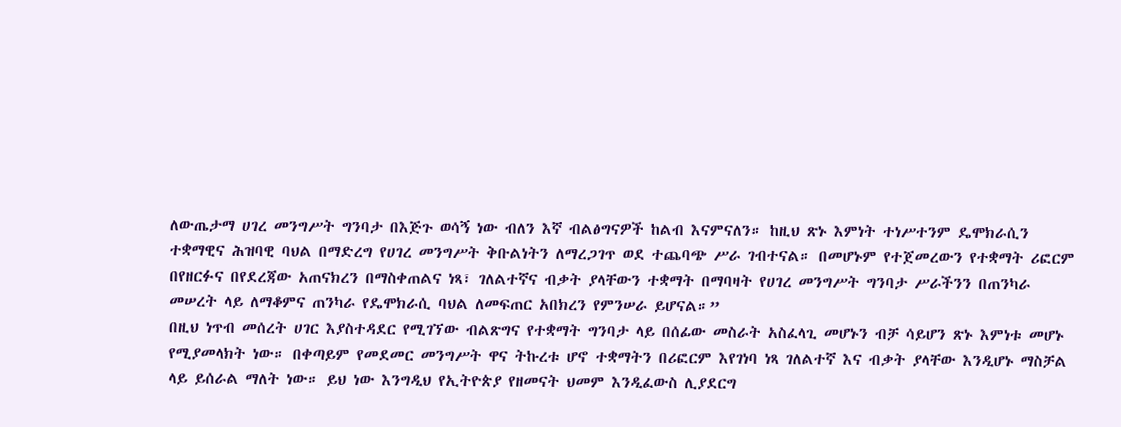ለውጤታማ ሀገረ መንግሥት ግንባታ በእጅጉ ወሳኝ ነው ብለን እኛ ብልፅግናዎች ከልብ እናምናለን። ከዚህ ጽኑ እምነት ተነሥተንም ዴሞክራሲን ተቋማዊና ሕዝባዊ ባህል በማድረግ የሀገረ መንግሥት ቅቡልነትን ለማረጋገጥ ወደ ተጨባጭ ሥራ ገብተናል። በመሆኑም የተጀመረውን የተቋማት ሪፎርም በየዘርፉና በየደረጃው አጠናክረን በማስቀጠልና ነጻ፣ ገለልተኛና ብቃት ያላቸውን ተቋማት በማባዛት የሀገረ መንግሥት ግንባታ ሥራችንን በጠንካራ መሠረት ላይ ለማቆምና ጠንካራ የዴሞክራሲ ባህል ለመፍጠር አበክረን የምንሠራ ይሆናል።”
በዚህ ነጥብ መሰረት ሀገር እያስተዳደር የሚገኘው ብልጽግና የተቋማት ግንባታ ላይ በሰፊው መስራት አስፈላጊ መሆኑን ብቻ ሳይሆን ጽኑ እምነቱ መሆኑ የሚያመላክት ነው። በቀጣይም የመደመር መንግሥት ዋና ትኩረቱ ሆኖ ተቋማትን በሪፎርም እየገነባ ነጻ ገለልተኛ እና ብቃት ያላቸው እንዲሆኑ ማስቻል ላይ ይሰራል ማለት ነው። ይህ ነው እንግዲህ የኢትዮጵያ የዘመናት ህመም እንዲፈውስ ሊያደርግ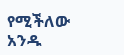የሚችለው አንዱ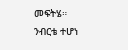መፍትሄ።
ንብርቴ ተሆነ